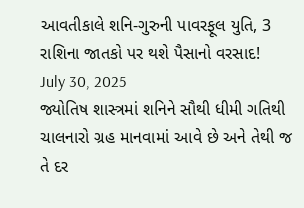આવતીકાલે શનિ-ગુરુની પાવરફૂલ યુતિ, 3 રાશિના જાતકો પર થશે પૈસાનો વરસાદ!
July 30, 2025
જ્યોતિષ શાસ્ત્રમાં શનિને સૌથી ધીમી ગતિથી ચાલનારો ગ્રહ માનવામાં આવે છે અને તેથી જ તે દર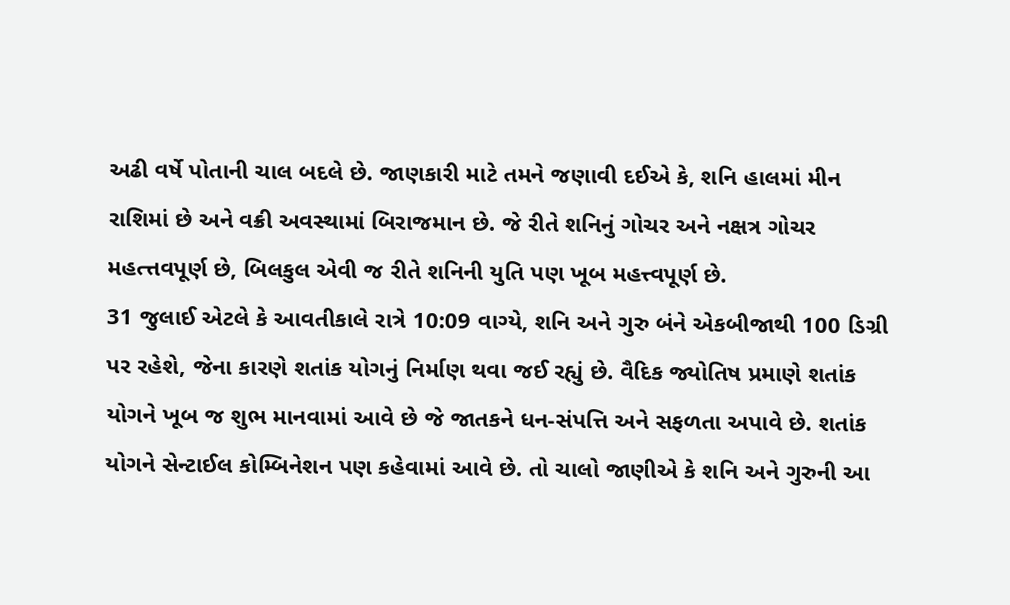અઢી વર્ષે પોતાની ચાલ બદલે છે. જાણકારી માટે તમને જણાવી દઈએ કે, શનિ હાલમાં મીન રાશિમાં છે અને વક્રી અવસ્થામાં બિરાજમાન છે. જે રીતે શનિનું ગોચર અને નક્ષત્ર ગોચર મહત્ત્તવપૂર્ણ છે, બિલકુલ એવી જ રીતે શનિની યુતિ પણ ખૂબ મહત્ત્વપૂર્ણ છે.
31 જુલાઈ એટલે કે આવતીકાલે રાત્રે 10:09 વાગ્યે, શનિ અને ગુરુ બંને એકબીજાથી 100 ડિગ્રી પર રહેશે, જેના કારણે શતાંક યોગનું નિર્માણ થવા જઈ રહ્યું છે. વૈદિક જ્યોતિષ પ્રમાણે શતાંક યોગને ખૂબ જ શુભ માનવામાં આવે છે જે જાતકને ધન-સંપત્તિ અને સફળતા અપાવે છે. શતાંક યોગને સેન્ટાઈલ કોમ્બિનેશન પણ કહેવામાં આવે છે. તો ચાલો જાણીએ કે શનિ અને ગુરુની આ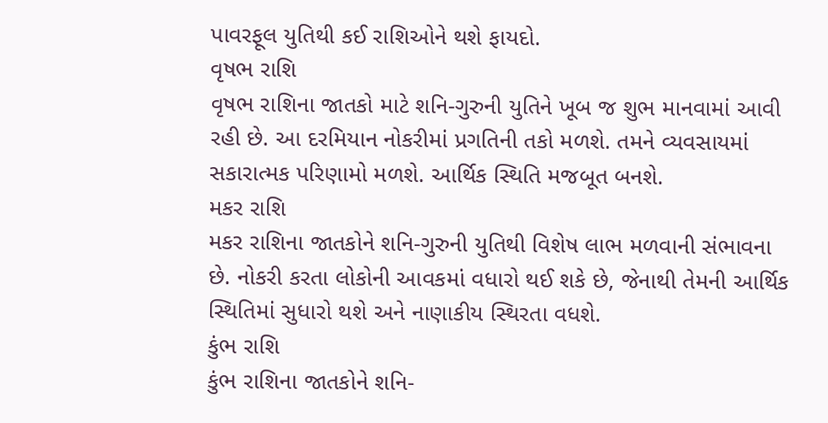પાવરફૂલ યુતિથી કઈ રાશિઓને થશે ફાયદો.
વૃષભ રાશિ
વૃષભ રાશિના જાતકો માટે શનિ-ગુરુની યુતિને ખૂબ જ શુભ માનવામાં આવી રહી છે. આ દરમિયાન નોકરીમાં પ્રગતિની તકો મળશે. તમને વ્યવસાયમાં સકારાત્મક પરિણામો મળશે. આર્થિક સ્થિતિ મજબૂત બનશે.
મકર રાશિ
મકર રાશિના જાતકોને શનિ-ગુરુની યુતિથી વિશેષ લાભ મળવાની સંભાવના છે. નોકરી કરતા લોકોની આવકમાં વધારો થઈ શકે છે, જેનાથી તેમની આર્થિક સ્થિતિમાં સુધારો થશે અને નાણાકીય સ્થિરતા વધશે.
કુંભ રાશિ
કુંભ રાશિના જાતકોને શનિ-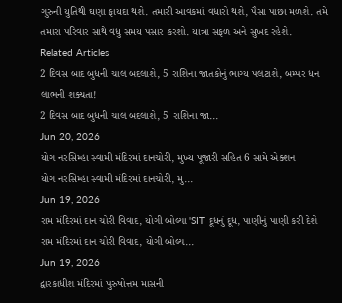ગુરુની યુતિથી ઘણા ફાયદા થશે. તમારી આવકમાં વધારો થશે, પૈસા પાછા મળશે. તમે તમારા પરિવાર સાથે વધુ સમય પસાર કરશો. યાત્રા સફળ અને સુખદ રહેશે.
Related Articles
2 દિવસ બાદ બુધની ચાલ બદલાશે, 5 રાશિના જાતકોનું ભાગ્ય પલટાશે, બમ્પર ધન લાભની શક્યતા!
2 દિવસ બાદ બુધની ચાલ બદલાશે, 5 રાશિના જા...
Jun 20, 2026
યોગ નરસિમ્હા સ્વામી મંદિરમાં દાનચોરી, મુખ્ય પૂજારી સહિત 6 સામે એક્શન
યોગ નરસિમ્હા સ્વામી મંદિરમાં દાનચોરી, મુ...
Jun 19, 2026
રામ મંદિરમાં દાન ચોરી વિવાદ, યોગી બોલ્યા 'SIT દૂધનું દૂધ, પાણીનું પાણી કરી દેશે
રામ મંદિરમાં દાન ચોરી વિવાદ, યોગી બોલ્ય...
Jun 19, 2026
દ્વારકાધીશ મંદિરમાં પુરુષોત્તમ માસની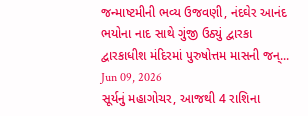જન્માષ્ટમીની ભવ્ય ઉજવણી, નંદઘેર આનંદ ભયોના નાદ સાથે ગુંજી ઉઠ્યું દ્વારકા
દ્વારકાધીશ મંદિરમાં પુરુષોત્તમ માસની જન્...
Jun 09, 2026
સૂર્યનું મહાગોચર, આજથી 4 રાશિના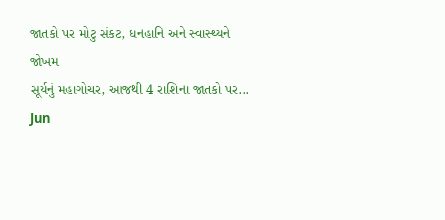જાતકો પર મોટુ સંકટ, ધનહાનિ અને સ્વાસ્થ્યને જોખમ
સૂર્યનું મહાગોચર, આજથી 4 રાશિના જાતકો પર...
Jun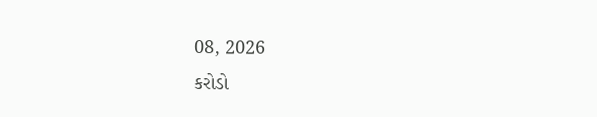08, 2026
કરોડો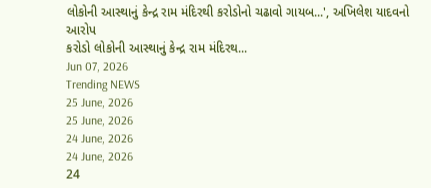લોકોની આસ્થાનું કેન્દ્ર રામ મંદિરથી કરોડોનો ચઢાવો ગાયબ...', અખિલેશ યાદવનો આરોપ
કરોડો લોકોની આસ્થાનું કેન્દ્ર રામ મંદિરથ...
Jun 07, 2026
Trending NEWS
25 June, 2026
25 June, 2026
24 June, 2026
24 June, 2026
24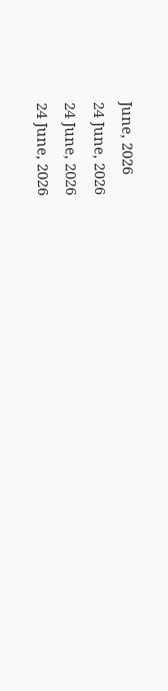June, 2026
24 June, 2026
24 June, 2026
24 June, 2026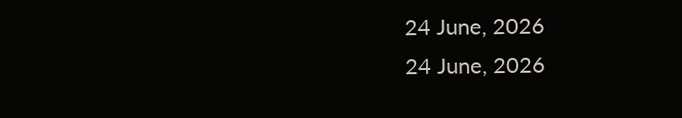24 June, 2026
24 June, 2026